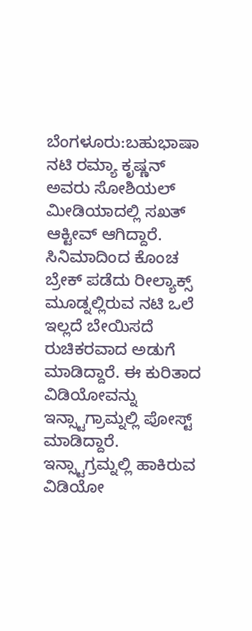ಬೆಂಗಳೂರು:ಬಹುಭಾಷಾ ನಟಿ ರಮ್ಯಾ ಕೃಷ್ಣನ್ ಅವರು ಸೋಶಿಯಲ್ ಮೀಡಿಯಾದಲ್ಲಿ ಸಖತ್ ಆಕ್ಟೀವ್ ಆಗಿದ್ದಾರೆ. ಸಿನಿಮಾದಿಂದ ಕೊಂಚ ಬ್ರೇಕ್ ಪಡೆದು ರೀಲ್ಯಾಕ್ಸ್ ಮೂಡ್ನಲ್ಲಿರುವ ನಟಿ ಒಲೆ ಇಲ್ಲದೆ ಬೇಯಿಸದೆ ರುಚಿಕರವಾದ ಅಡುಗೆ ಮಾಡಿದ್ದಾರೆ. ಈ ಕುರಿತಾದ ವಿಡಿಯೋವನ್ನು ಇನ್ಸ್ಟಾಗ್ರಾಮ್ನಲ್ಲಿ ಪೋಸ್ಟ್ ಮಾಡಿದ್ದಾರೆ.
ಇನ್ಸ್ಟಾಗ್ರಮ್ನಲ್ಲಿ ಹಾಕಿರುವ ವಿಡಿಯೋ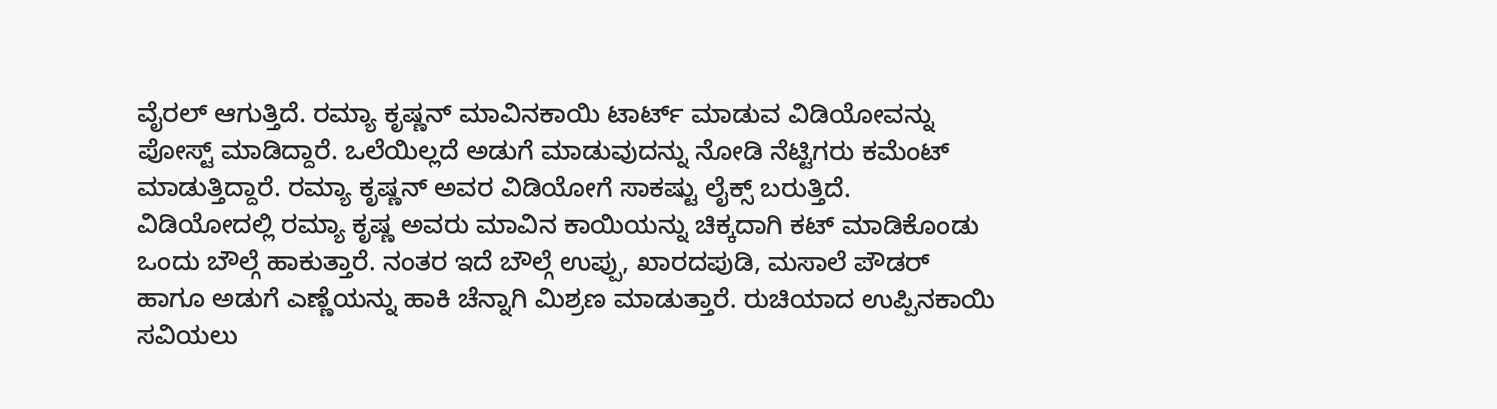ವೈರಲ್ ಆಗುತ್ತಿದೆ. ರಮ್ಯಾ ಕೃಷ್ಣನ್ ಮಾವಿನಕಾಯಿ ಟಾರ್ಟ್ ಮಾಡುವ ವಿಡಿಯೋವನ್ನು ಪೋಸ್ಟ್ ಮಾಡಿದ್ದಾರೆ. ಒಲೆಯಿಲ್ಲದೆ ಅಡುಗೆ ಮಾಡುವುದನ್ನು ನೋಡಿ ನೆಟ್ಟಿಗರು ಕಮೆಂಟ್ ಮಾಡುತ್ತಿದ್ದಾರೆ. ರಮ್ಯಾ ಕೃಷ್ಣನ್ ಅವರ ವಿಡಿಯೋಗೆ ಸಾಕಷ್ಟು ಲೈಕ್ಸ್ ಬರುತ್ತಿದೆ.
ವಿಡಿಯೋದಲ್ಲಿ ರಮ್ಯಾ ಕೃಷ್ಣ ಅವರು ಮಾವಿನ ಕಾಯಿಯನ್ನು ಚಿಕ್ಕದಾಗಿ ಕಟ್ ಮಾಡಿಕೊಂಡು ಒಂದು ಬೌಲ್ಗೆ ಹಾಕುತ್ತಾರೆ. ನಂತರ ಇದೆ ಬೌಲ್ಗೆ ಉಪ್ಪು, ಖಾರದಪುಡಿ, ಮಸಾಲೆ ಪೌಡರ್ ಹಾಗೂ ಅಡುಗೆ ಎಣ್ಣೆಯನ್ನು ಹಾಕಿ ಚೆನ್ನಾಗಿ ಮಿಶ್ರಣ ಮಾಡುತ್ತಾರೆ. ರುಚಿಯಾದ ಉಪ್ಪಿನಕಾಯಿ ಸವಿಯಲು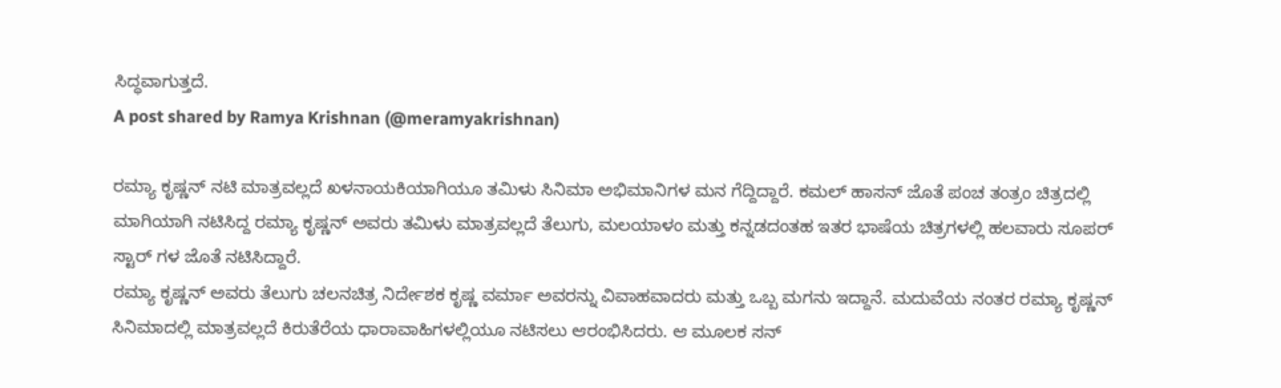ಸಿದ್ಧವಾಗುತ್ತದೆ.
A post shared by Ramya Krishnan (@meramyakrishnan)

ರಮ್ಯಾ ಕೃಷ್ಣನ್ ನಟಿ ಮಾತ್ರವಲ್ಲದೆ ಖಳನಾಯಕಿಯಾಗಿಯೂ ತಮಿಳು ಸಿನಿಮಾ ಅಭಿಮಾನಿಗಳ ಮನ ಗೆದ್ದಿದ್ದಾರೆ. ಕಮಲ್ ಹಾಸನ್ ಜೊತೆ ಪಂಚ ತಂತ್ರಂ ಚಿತ್ರದಲ್ಲಿ ಮಾಗಿಯಾಗಿ ನಟಿಸಿದ್ದ ರಮ್ಯಾ ಕೃಷ್ಣನ್ ಅವರು ತಮಿಳು ಮಾತ್ರವಲ್ಲದೆ ತೆಲುಗು, ಮಲಯಾಳಂ ಮತ್ತು ಕನ್ನಡದಂತಹ ಇತರ ಭಾಷೆಯ ಚಿತ್ರಗಳಲ್ಲಿ ಹಲವಾರು ಸೂಪರ್ ಸ್ಟಾರ್ ಗಳ ಜೊತೆ ನಟಿಸಿದ್ದಾರೆ.
ರಮ್ಯಾ ಕೃಷ್ಣನ್ ಅವರು ತೆಲುಗು ಚಲನಚಿತ್ರ ನಿರ್ದೇಶಕ ಕೃಷ್ಣ ವರ್ಮಾ ಅವರನ್ನು ವಿವಾಹವಾದರು ಮತ್ತು ಒಬ್ಬ ಮಗನು ಇದ್ದಾನೆ. ಮದುವೆಯ ನಂತರ ರಮ್ಯಾ ಕೃಷ್ಣನ್ ಸಿನಿಮಾದಲ್ಲಿ ಮಾತ್ರವಲ್ಲದೆ ಕಿರುತೆರೆಯ ಧಾರಾವಾಹಿಗಳಲ್ಲಿಯೂ ನಟಿಸಲು ಆರಂಭಿಸಿದರು. ಆ ಮೂಲಕ ಸನ್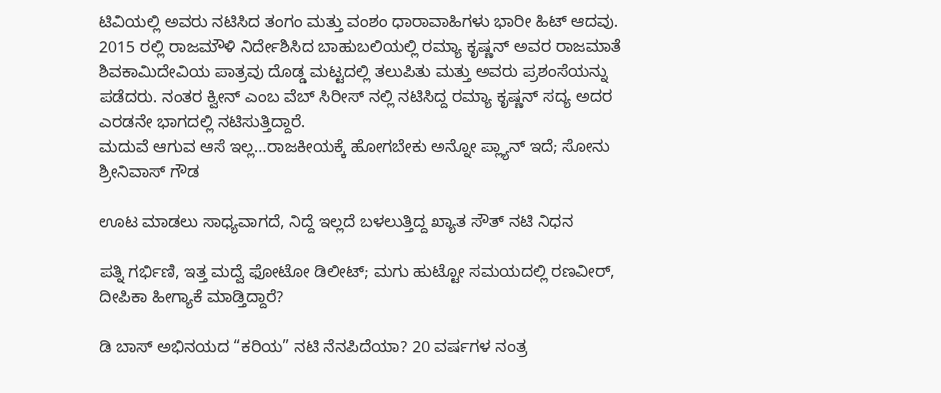ಟಿವಿಯಲ್ಲಿ ಅವರು ನಟಿಸಿದ ತಂಗಂ ಮತ್ತು ವಂಶಂ ಧಾರಾವಾಹಿಗಳು ಭಾರೀ ಹಿಟ್ ಆದವು.
2015 ರಲ್ಲಿ ರಾಜಮೌಳಿ ನಿರ್ದೇಶಿಸಿದ ಬಾಹುಬಲಿಯಲ್ಲಿ ರಮ್ಯಾ ಕೃಷ್ಣನ್ ಅವರ ರಾಜಮಾತೆ ಶಿವಕಾಮಿದೇವಿಯ ಪಾತ್ರವು ದೊಡ್ಡ ಮಟ್ಟದಲ್ಲಿ ತಲುಪಿತು ಮತ್ತು ಅವರು ಪ್ರಶಂಸೆಯನ್ನು ಪಡೆದರು. ನಂತರ ಕ್ವೀನ್ ಎಂಬ ವೆಬ್ ಸಿರೀಸ್ ನಲ್ಲಿ ನಟಿಸಿದ್ದ ರಮ್ಯಾ ಕೃಷ್ಣನ್ ಸದ್ಯ ಅದರ ಎರಡನೇ ಭಾಗದಲ್ಲಿ ನಟಿಸುತ್ತಿದ್ದಾರೆ.
ಮದುವೆ ಆಗುವ ಆಸೆ ಇಲ್ಲ…ರಾಜಕೀಯಕ್ಕೆ ಹೋಗಬೇಕು ಅನ್ನೋ ಪ್ಲ್ಯಾನ್ ಇದೆ; ಸೋನು ಶ್ರೀನಿವಾಸ್ ಗೌಡ

ಊಟ ಮಾಡಲು ಸಾಧ್ಯವಾಗದೆ, ನಿದ್ದೆ ಇಲ್ಲದೆ ಬಳಲುತ್ತಿದ್ದ ಖ್ಯಾತ ಸೌತ್ ನಟಿ ನಿಧನ

ಪತ್ನಿ ಗರ್ಭಿಣಿ, ಇತ್ತ ಮದ್ವೆ ಫೋಟೋ ಡಿಲೀಟ್; ಮಗು ಹುಟ್ಟೋ ಸಮಯದಲ್ಲಿ ರಣವೀರ್, ದೀಪಿಕಾ ಹೀಗ್ಯಾಕೆ ಮಾಡ್ತಿದ್ದಾರೆ?

ಡಿ ಬಾಸ್ ಅಭಿನಯದ “ಕರಿಯ” ನಟಿ ನೆನಪಿದೆಯಾ? 20 ವರ್ಷಗಳ ನಂತ್ರ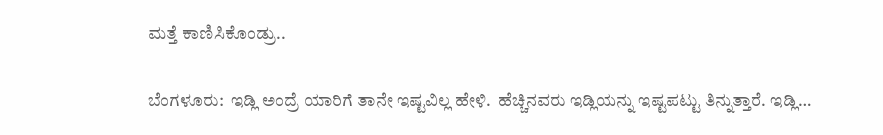ಮತ್ತೆ ಕಾಣಿಸಿಕೊಂಡ್ರು..

ಬೆಂಗಳೂರು:  ಇಡ್ಲಿ ಅಂದ್ರೆ ಯಾರಿಗೆ ತಾನೇ ಇಷ್ಟವಿಲ್ಲ ಹೇಳಿ.  ಹೆಚ್ಚಿನವರು ಇಡ್ಲಿಯನ್ನು ಇಷ್ಟಪಟ್ಟು ತಿನ್ನುತ್ತಾರೆ. ಇಡ್ಲಿ…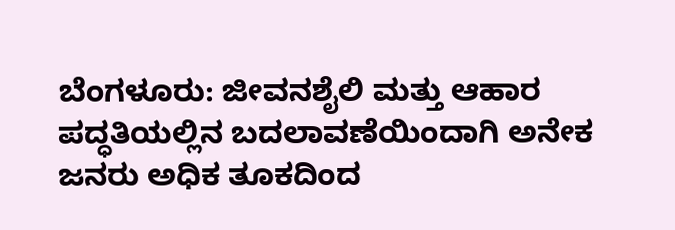ಬೆಂಗಳೂರು: ಜೀವನಶೈಲಿ ಮತ್ತು ಆಹಾರ ಪದ್ಧತಿಯಲ್ಲಿನ ಬದಲಾವಣೆಯಿಂದಾಗಿ ಅನೇಕ ಜನರು ಅಧಿಕ ತೂಕದಿಂದ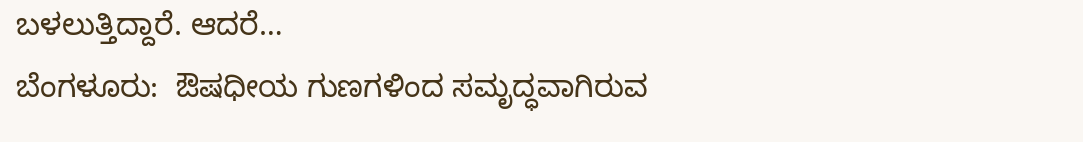ಬಳಲುತ್ತಿದ್ದಾರೆ. ಆದರೆ…
ಬೆಂಗಳೂರು:  ಔಷಧೀಯ ಗುಣಗಳಿಂದ ಸಮೃದ್ಧವಾಗಿರುವ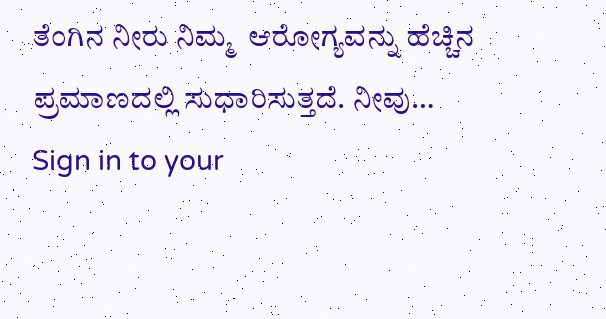ತೆಂಗಿನ ನೀರು ನಿಮ್ಮ  ಆರೋಗ್ಯವನ್ನು ಹೆಚ್ಚಿನ ಪ್ರಮಾಣದಲ್ಲಿ ಸುಧಾರಿಸುತ್ತದೆ. ನೀವು…
Sign in to your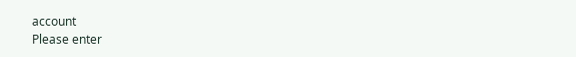account
Please enter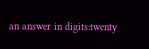an answer in digits:twenty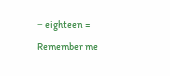− eighteen =
Remember me